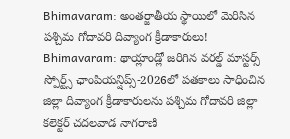Bhimavaram: అంతర్జాతీయ స్థాయిలో మెరిసిన పశ్చిమ గోదావరి దివ్యాంగ క్రీడాకారులు!
Bhimavaram: థాయ్లాండ్లో జరిగిన వరల్డ్ మాస్టర్స్ స్పోర్ట్స్ ఛాంపియన్షిప్స్-2026లో పతకాలు సాధించిన జిల్లా దివ్యాంగ క్రీడాకారులను పశ్చిమ గోదావరి జిల్లా కలెక్టర్ చదలవాడ నాగరాణి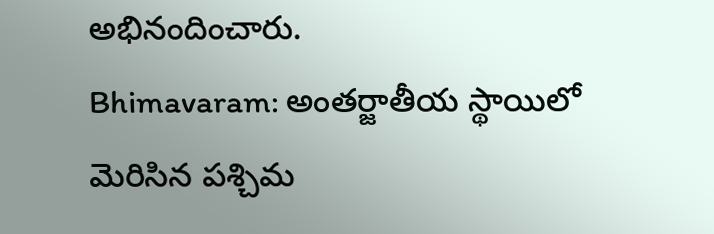అభినందించారు.
Bhimavaram: అంతర్జాతీయ స్థాయిలో మెరిసిన పశ్చిమ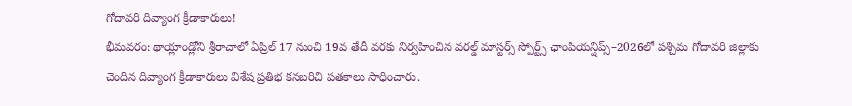గోదావరి దివ్యాంగ క్రీడాకారులు!
భీమవరం: థాయ్లాండ్లోని శ్రీరాచాలో ఏప్రిల్ 17 నుంచి 19వ తేదీ వరకు నిర్వహించిన వరల్డ్ మాస్టర్స్ స్పోర్ట్స్ ఛాంపియన్షిప్స్–2026లో పశ్చిమ గోదావరి జిల్లాకు చెందిన దివ్యాంగ క్రీడాకారులు విశేష ప్రతిభ కనబరిచి పతకాలు సాధించారు.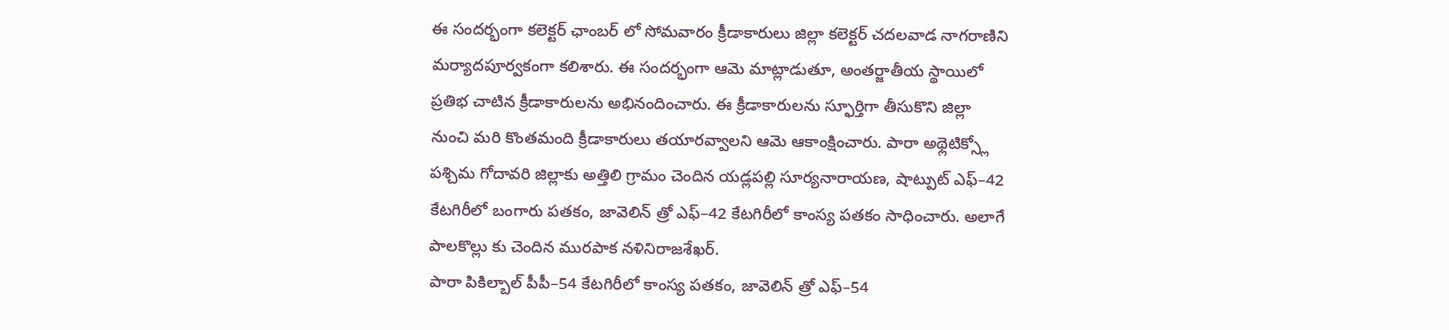ఈ సందర్భంగా కలెక్టర్ ఛాంబర్ లో సోమవారం క్రీడాకారులు జిల్లా కలెక్టర్ చదలవాడ నాగరాణిని మర్యాదపూర్వకంగా కలిశారు. ఈ సందర్భంగా ఆమె మాట్లాడుతూ, అంతర్జాతీయ స్థాయిలో ప్రతిభ చాటిన క్రీడాకారులను అభినందించారు. ఈ క్రీడాకారులను స్ఫూర్తిగా తీసుకొని జిల్లా నుంచి మరి కొంతమంది క్రీడాకారులు తయారవ్వాలని ఆమె ఆకాంక్షించారు. పారా అథ్లెటిక్స్లో పశ్చిమ గోదావరి జిల్లాకు అత్తిలి గ్రామం చెందిన యడ్లపల్లి సూర్యనారాయణ, షాట్పుట్ ఎఫ్–42 కేటగిరీలో బంగారు పతకం, జావెలిన్ త్రో ఎఫ్–42 కేటగిరీలో కాంస్య పతకం సాధించారు. అలాగే పాలకొల్లు కు చెందిన మురపాక నళినిరాజశేఖర్.
పారా పికిల్బాల్ పీపీ–54 కేటగిరీలో కాంస్య పతకం, జావెలిన్ త్రో ఎఫ్–54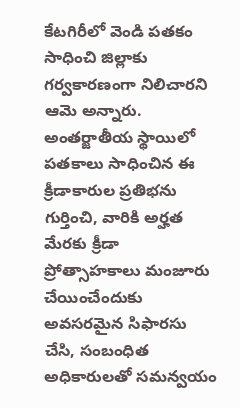కేటగిరీలో వెండి పతకం సాధించి జిల్లాకు గర్వకారణంగా నిలిచారని ఆమె అన్నారు. అంతర్జాతీయ స్థాయిలో పతకాలు సాధించిన ఈ క్రీడాకారుల ప్రతిభను గుర్తించి, వారికి అర్హత మేరకు క్రీడా ప్రోత్సాహకాలు మంజూరు చేయించేందుకు అవసరమైన సిఫారసు చేసి, సంబంధిత అధికారులతో సమన్వయం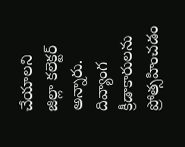చేయాలని జిల్లా కలెక్టర్ అన్నారు. దివ్యాంగ క్రీడాకారులను ప్రోత్సహించడం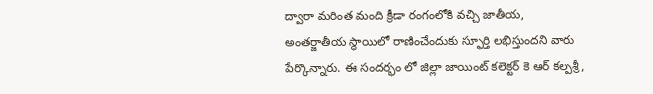ద్వారా మరింత మంది క్రీడా రంగంలోకి వచ్చి జాతీయ, అంతర్జాతీయ స్థాయిలో రాణించేందుకు స్ఫూర్తి లభిస్తుందని వారు పేర్కొన్నారు. ఈ సందర్భం లో జిల్లా జాయింట్ కలెక్టర్ కె ఆర్ కల్పశ్రీ,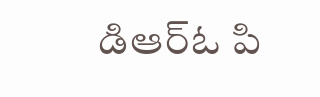డిఆర్ఓ పి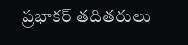ప్రభాకర్ తదితరులు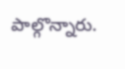పాల్గొన్నారు.